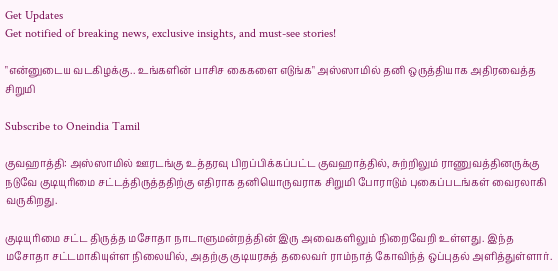Get Updates
Get notified of breaking news, exclusive insights, and must-see stories!

"என்னுடைய வடகிழக்கு.. உங்களின் பாசிச கைகளை எடுங்க" அஸ்ஸாமில் தனி ஒருத்தியாக அதிரவைத்த சிறுமி

Subscribe to Oneindia Tamil

குவஹாத்தி: அஸ்ஸாமில் ஊரடங்கு உத்தரவு பிறப்பிக்கப்பட்ட குவஹாத்தில், சுற்றிலும் ராணுவத்தினருக்கு நடுவே குடியுரிமை சட்டத்திருத்ததிற்கு எதிராக தனியொருவராக சிறுமி போராடும் புகைப்படங்கள் வைரலாகி வருகிறது.

குடியுரிமை சட்ட திருத்த மசோதா நாடாளுமன்றத்தின் இரு அவைகளிலும் நிறைவேறி உள்ளது. இந்த மசோதா சட்டமாகியுள்ள நிலையில், அதற்கு குடியரசுத் தலைவர் ராம்நாத் கோவிந்த் ஒப்புதல் அளித்துள்ளார்.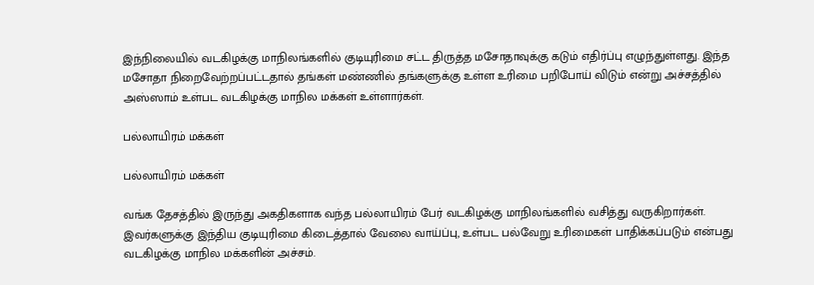இந்நிலையில் வடகிழக்கு மாநிலங்களில் குடியுரிமை சட்ட திருத்த மசோதாவுக்கு கடும் எதிர்ப்பு எழுந்துள்ளது. இந்த மசோதா நிறைவேற்றப்பட்டதால் தங்கள் மண்ணில் தங்களுக்கு உள்ள உரிமை பறிபோய் விடும் என்று அச்சத்தில் அஸ்ஸாம் உள்பட வடகிழக்கு மாநில மக்கள் உள்ளார்கள்.

பல்லாயிரம் மக்கள்

பல்லாயிரம் மக்கள்

வங்க தேசத்தில் இருந்து அகதிகளாக வந்த பல்லாயிரம் பேர் வடகிழக்கு மாநிலங்களில் வசித்து வருகிறார்கள். இவர்களுக்கு இந்திய குடியுரிமை கிடைத்தால் வேலை வாய்ப்பு, உள்பட பல்வேறு உரிமைகள் பாதிக்கப்படும் என்பது வடகிழக்கு மாநில மக்களின் அச்சம்.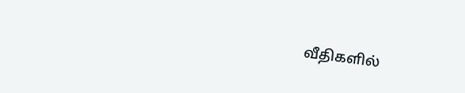வீதிகளில்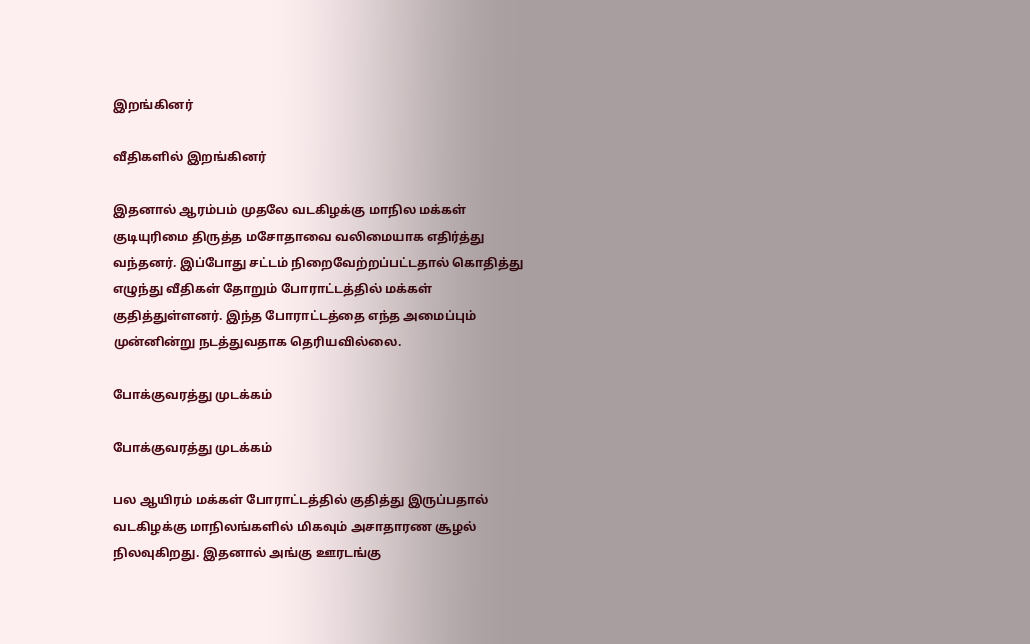இறங்கினர்

வீதிகளில் இறங்கினர்

இதனால் ஆரம்பம் முதலே வடகிழக்கு மாநில மக்கள் குடியுரிமை திருத்த மசோதாவை வலிமையாக எதிர்த்து வந்தனர். இப்போது சட்டம் நிறைவேற்றப்பட்டதால் கொதித்து எழுந்து வீதிகள் தோறும் போராட்டத்தில் மக்கள் குதித்துள்ளனர். இந்த போராட்டத்தை எந்த அமைப்பும் முன்னின்று நடத்துவதாக தெரியவில்லை.

போக்குவரத்து முடக்கம்

போக்குவரத்து முடக்கம்

பல ஆயிரம் மக்கள் போராட்டத்தில் குதித்து இருப்பதால் வடகிழக்கு மாநிலங்களில் மிகவும் அசாதாரண சூழல் நிலவுகிறது. இதனால் அங்கு ஊரடங்கு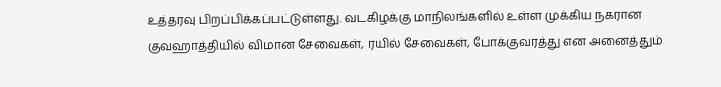உத்தரவு பிறப்பிக்கப்பட்டுள்ளது. வடகிழக்கு மாநிலங்களில் உள்ள முக்கிய நகரான குவஹாத்தியில் விமான சேவைகள், ரயில் சேவைகள், போக்குவரத்து என அனைத்தும்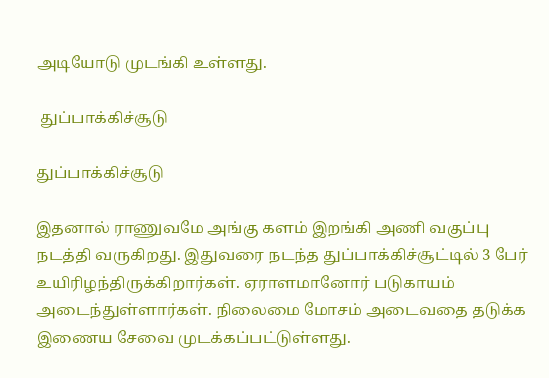அடியோடு முடங்கி உள்ளது.

 துப்பாக்கிச்சூடு

துப்பாக்கிச்சூடு

இதனால் ராணுவமே அங்கு களம் இறங்கி அணி வகுப்பு நடத்தி வருகிறது. இதுவரை நடந்த துப்பாக்கிச்சூட்டில் 3 பேர் உயிரிழந்திருக்கிறார்கள். ஏராளமானோர் படுகாயம் அடைந்துள்ளார்கள். நிலைமை மோசம் அடைவதை தடுக்க இணைய சேவை முடக்கப்பட்டுள்ளது.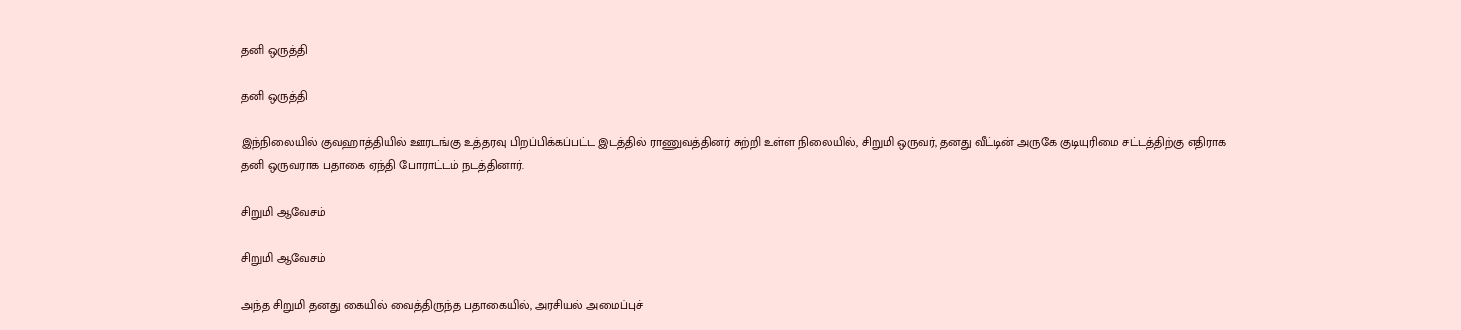தனி ஒருத்தி

தனி ஒருத்தி

இந்நிலையில் குவஹாத்தியில் ஊரடங்கு உத்தரவு பிறப்பிக்கப்பட்ட இடத்தில் ராணுவத்தினர் சுற்றி உள்ள நிலையில், சிறுமி ஒருவர், தனது வீட்டின் அருகே குடியுரிமை சட்டத்திற்கு எதிராக தனி ஒருவராக பதாகை ஏந்தி போராட்டம் நடத்தினார்.

சிறுமி ஆவேசம்

சிறுமி ஆவேசம்

அந்த சிறுமி தனது கையில் வைத்திருந்த பதாகையில், அரசியல் அமைப்புச்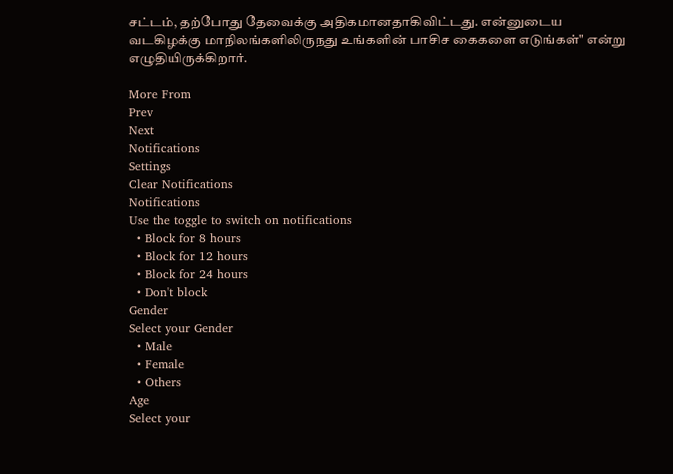சட்டம், தற்போது தேவைக்கு அதிகமானதாகிவிட்டது. என்னுடைய வடகிழக்கு மாநிலங்களிலிருநது உங்களின் பாசிச கைகளை எடுங்கள்" என்று எழுதியிருக்கிறார்.

More From
Prev
Next
Notifications
Settings
Clear Notifications
Notifications
Use the toggle to switch on notifications
  • Block for 8 hours
  • Block for 12 hours
  • Block for 24 hours
  • Don't block
Gender
Select your Gender
  • Male
  • Female
  • Others
Age
Select your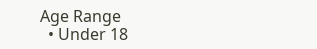Age Range
  • Under 18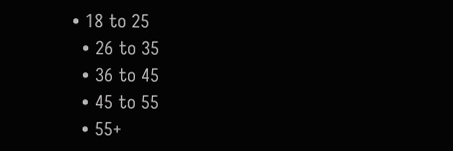• 18 to 25
  • 26 to 35
  • 36 to 45
  • 45 to 55
  • 55+